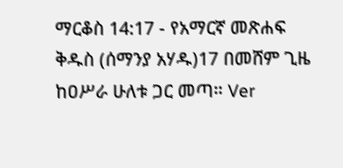ማርቆስ 14:17 - የአማርኛ መጽሐፍ ቅዱስ (ሰማንያ አሃዱ)17 በመሸም ጊዜ ከዐሥራ ሁለቱ ጋር መጣ። Ver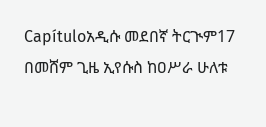Capítuloአዲሱ መደበኛ ትርጒም17 በመሸም ጊዜ ኢየሱስ ከዐሥራ ሁለቱ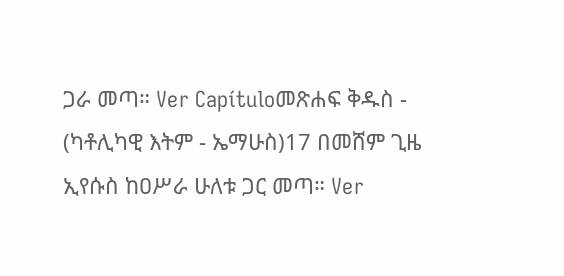ጋራ መጣ። Ver Capítuloመጽሐፍ ቅዱስ - (ካቶሊካዊ እትም - ኤማሁስ)17 በመሸም ጊዜ ኢየሱስ ከዐሥራ ሁለቱ ጋር መጣ። Ver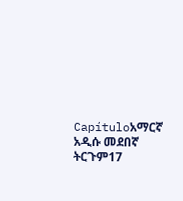Capítuloአማርኛ አዲሱ መደበኛ ትርጉም17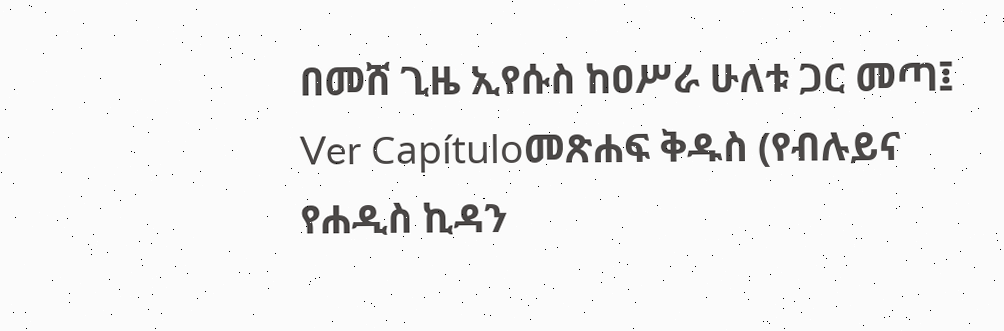በመሸ ጊዜ ኢየሱስ ከዐሥራ ሁለቱ ጋር መጣ፤ Ver Capítuloመጽሐፍ ቅዱስ (የብሉይና የሐዲስ ኪዳን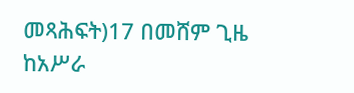መጻሕፍት)17 በመሸም ጊዜ ከአሥራ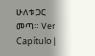ሁለቱ ጋር መጣ። Ver Capítulo |